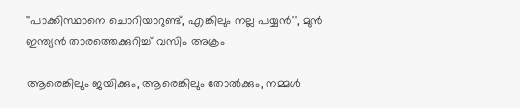''പാക്കിസ്ഥാനെ ചൊറിയാറുണ്ട്, എങ്കിലും നല്ല പയ്യൻ'', മുൻ ഇന്ത്യൻ താരത്തെക്കുറിച്ച് വസിം അക്രം

ആരെങ്കിലും ജയിക്കും, ആരെങ്കിലും തോൽക്കും, നമ്മൾ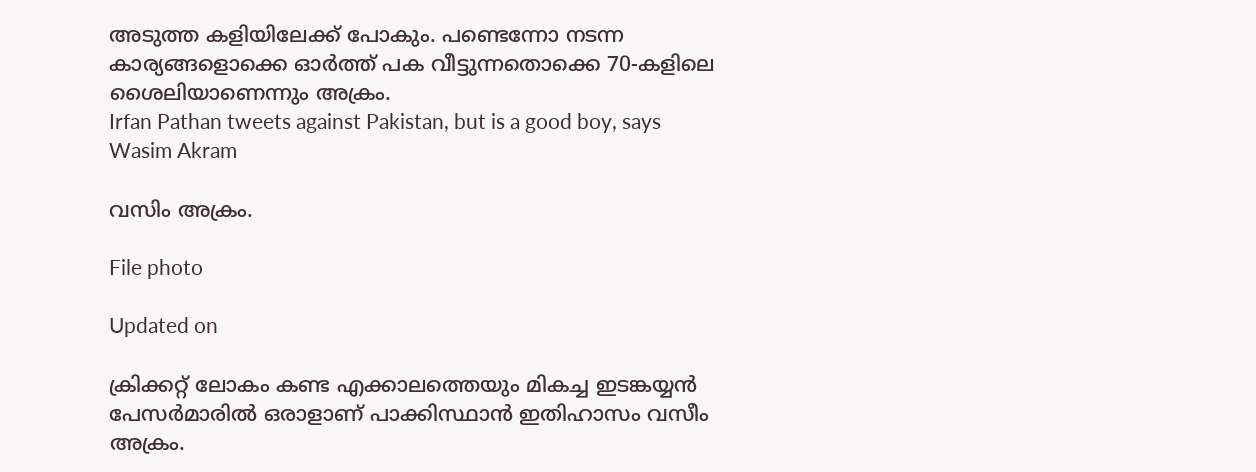അടുത്ത കളിയിലേക്ക് പോകും. പണ്ടെന്നോ നടന്ന കാര്യങ്ങളൊക്കെ ഓർത്ത് പക വീട്ടുന്നതൊക്കെ 70-കളിലെ ശൈലിയാണെന്നും അക്രം.
Irfan Pathan tweets against Pakistan, but is a good boy, says Wasim Akram

വസിം അക്രം.

File photo

Updated on

ക്രിക്കറ്റ് ലോകം കണ്ട എക്കാലത്തെയും മികച്ച ഇടങ്കയ്യൻ പേസർമാരിൽ ഒരാളാണ് പാക്കിസ്ഥാൻ ഇതിഹാസം വസീം അക്രം.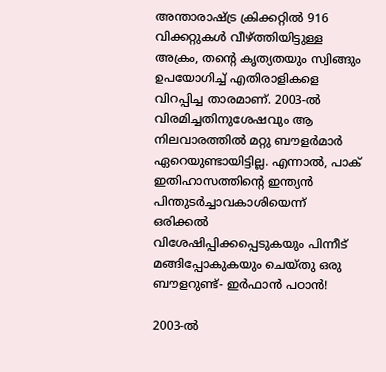അന്താരാഷ്ട്ര ക്രിക്കറ്റിൽ 916 വിക്കറ്റുകൾ വീഴ്ത്തിയിട്ടുള്ള അക്രം, തന്‍റെ കൃത്യതയും സ്വിങ്ങും ഉപയോഗിച്ച് എതിരാളികളെ വിറപ്പിച്ച താരമാണ്. 2003-ൽ വിരമിച്ചതിനുശേഷവും ആ നിലവാരത്തിൽ മറ്റു ബൗളർമാർ ഏറെയുണ്ടായിട്ടില്ല. എന്നാൽ, പാക് ഇതിഹാസത്തിന്‍റെ ഇന്ത്യൻ പിന്തുടർച്ചാവകാശിയെന്ന് ഒരിക്കൽ വിശേഷിപ്പിക്കപ്പെടുകയും പിന്നീട് മങ്ങിപ്പോകുകയും ചെയ്തു ഒരു ബൗളറുണ്ട്- ഇർഫാൻ പഠാൻ!

2003-ൽ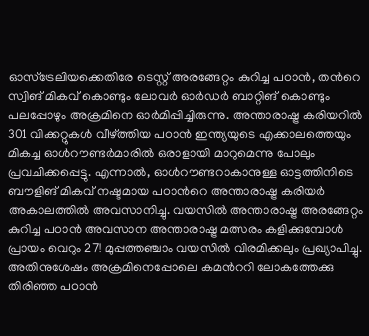ഓസ്ട്രേലിയക്കെതിരേ ടെസ്റ്റ് അരങ്ങേറ്റം കുറിച്ച പഠാൻ, തന്‍റെ സ്വിങ് മികവ് കൊണ്ടും ലോവർ ഓർഡർ ബാറ്റിങ് കൊണ്ടും പലപ്പോഴും അക്രമിനെ ഓർമിപ്പിച്ചിരുന്നു. അന്താരാഷ്ട്ര കരിയറിൽ 301 വിക്കറ്റുകൾ വീഴ്ത്തിയ പഠാൻ ഇന്ത്യയുടെ എക്കാലത്തെയും മികച്ച ഓൾറൗണ്ടർമാരിൽ ഒരാളായി മാറുമെന്നു പോലും പ്രവചിക്കപ്പെട്ടു. എന്നാൽ, ഓൾറൗണ്ടറാകാനുള്ള ഓട്ടത്തിനിടെ ബൗളിങ് മികവ് നഷ്ടമായ പഠാന്‍റെ അന്താരാഷ്ട്ര കരിയർ അകാലത്തിൽ അവസാനിച്ചു. വയസിൽ അന്താരാഷ്ട്ര അരങ്ങേറ്റം കുറിച്ച പഠാൻ അവസാന അന്താരാഷ്ട്ര മത്സരം കളിക്കുമ്പോൾ പ്രായം വെറും 27! മുപ്പത്തഞ്ചാം വയസിൽ വിരമിക്കലും പ്രഖ്യാപിച്ചു. അതിനുശേഷം അക്രമിനെപ്പോലെ കമന്‍ററി ലോകത്തേക്കു തിരിഞ്ഞ പഠാൻ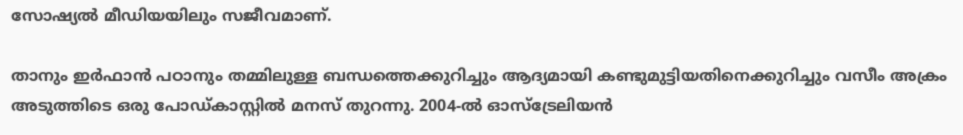സോഷ്യൽ മീഡിയയിലും സജീവമാണ്.

താനും ഇർഫാൻ പഠാനും തമ്മിലുള്ള ബന്ധത്തെക്കുറിച്ചും ആദ്യമായി കണ്ടുമുട്ടിയതിനെക്കുറിച്ചും വസീം അക്രം അടുത്തിടെ ഒരു പോഡ്കാസ്റ്റിൽ മനസ് തുറന്നു. 2004-ൽ ഓസ്ട്രേലിയൻ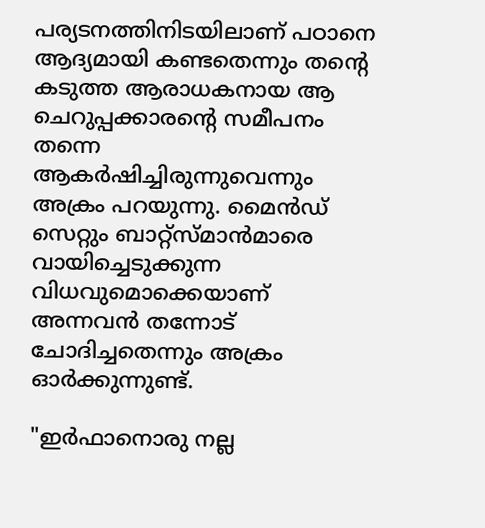പര്യടനത്തിനിടയിലാണ് പഠാനെ ആദ്യമായി കണ്ടതെന്നും തന്‍റെ കടുത്ത ആരാധകനായ ആ ചെറുപ്പക്കാരന്‍റെ സമീപനം തന്നെ ആകർഷിച്ചിരുന്നുവെന്നും അക്രം പറയുന്നു. മൈൻഡ് സെറ്റും ബാറ്റ്സ്മാൻമാരെ വായിച്ചെടുക്കുന്ന വിധവുമൊക്കെയാണ് അന്നവൻ തന്നോട് ചോദിച്ചതെന്നും അക്രം ഓർക്കുന്നുണ്ട്.

"ഇർഫാനൊരു നല്ല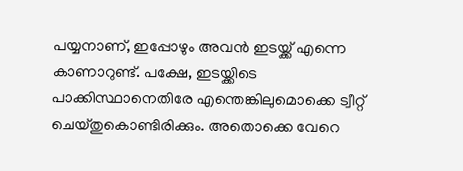പയ്യനാണ്, ഇപ്പോഴും അവൻ ഇടയ്ക്ക് എന്നെ കാണാറുണ്ട്. പക്ഷേ, ഇടയ്ക്കിടെ പാക്കിസ്ഥാനെതിരേ എന്തെങ്കിലുമൊക്കെ ട്വീറ്റ് ചെയ്തുകൊണ്ടിരിക്കും. അതൊക്കെ വേറെ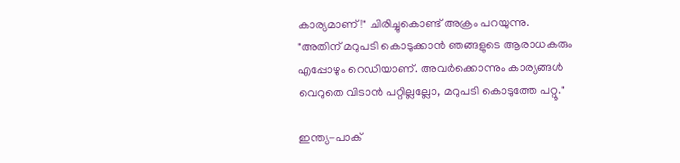കാര്യമാണ്!" ചിരിച്ചുകൊണ്ട് അക്രം പറയുന്നു. "അതിന് മറുപടി കൊടുക്കാൻ ഞങ്ങളുടെ ആരാധകരും എപ്പോഴും റെഡിയാണ്. അവർക്കൊന്നും കാര്യങ്ങൾ വെറുതെ വിടാൻ പറ്റില്ലല്ലോ, മറുപടി കൊടുത്തേ പറ്റൂ."

ഇന്ത്യ-പാക്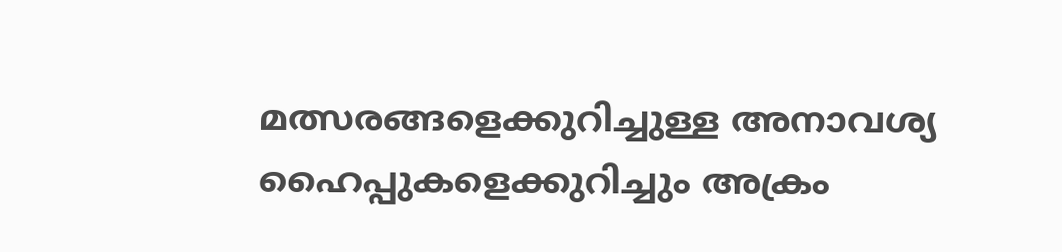മത്സരങ്ങളെക്കുറിച്ചുള്ള അനാവശ്യ ഹൈപ്പുകളെക്കുറിച്ചും അക്രം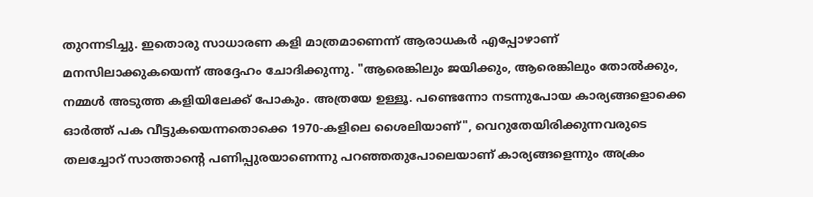തുറന്നടിച്ചു. ഇതൊരു സാധാരണ കളി മാത്രമാണെന്ന് ആരാധകർ എപ്പോഴാണ് മനസിലാക്കുകയെന്ന് അദ്ദേഹം ചോദിക്കുന്നു. "ആരെങ്കിലും ജയിക്കും, ആരെങ്കിലും തോൽക്കും, നമ്മൾ അടുത്ത കളിയിലേക്ക് പോകും. അത്രയേ ഉള്ളൂ. പണ്ടെന്നോ നടന്നുപോയ കാര്യങ്ങളൊക്കെ ഓർത്ത് പക വീട്ടുകയെന്നതൊക്കെ 1970-കളിലെ ശൈലിയാണ്", വെറുതേയിരിക്കുന്നവരുടെ തലച്ചോറ് സാത്താന്‍റെ പണിപ്പുരയാണെന്നു പറഞ്ഞതുപോലെയാണ് കാര്യങ്ങളെന്നും അക്രം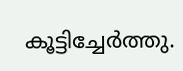കൂട്ടിച്ചേർത്തു.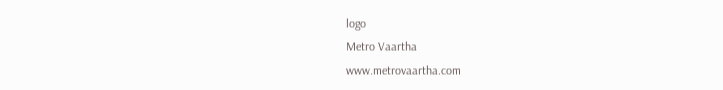logo
Metro Vaartha
www.metrovaartha.com